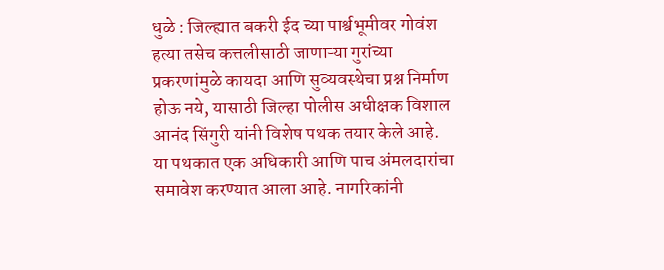धुळे : जिल्ह्यात बकरी ईद च्या पार्श्वभूमीवर गोवंश हत्या तसेच कत्तलीसाठी जाणाऱ्या गुरांच्या प्रकरणांमुळे कायदा आणि सुव्यवस्थेचा प्रश्न निर्माण होऊ नये, यासाठी जिल्हा पोलीस अधीक्षक विशाल आनंद सिंगुरी यांनी विशेष पथक तयार केले आहे. या पथकात एक अधिकारी आणि पाच अंमलदारांचा समावेश करण्यात आला आहे. नागरिकांनी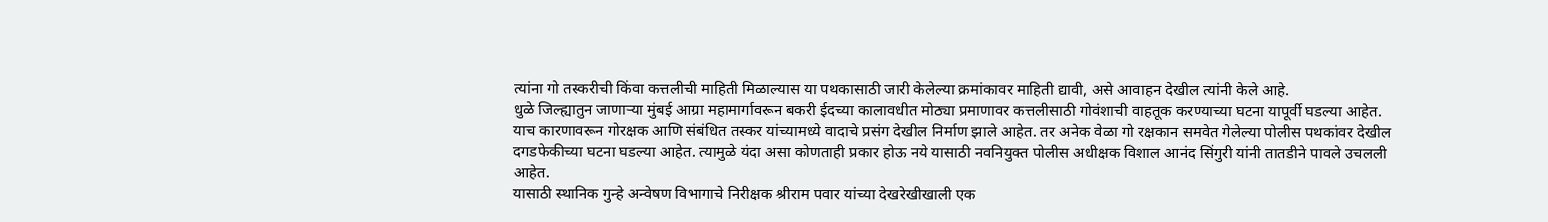त्यांना गो तस्करीची किंवा कत्तलीची माहिती मिळाल्यास या पथकासाठी जारी केलेल्या क्रमांकावर माहिती द्यावी, असे आवाहन देखील त्यांनी केले आहे.
धुळे जिल्ह्यातुन जाणाऱ्या मुंबई आग्रा महामार्गावरून बकरी ईदच्या कालावधीत मोठ्या प्रमाणावर कत्तलीसाठी गोवंशाची वाहतूक करण्याच्या घटना यापूर्वी घडल्या आहेत. याच कारणावरून गोरक्षक आणि संबंधित तस्कर यांच्यामध्ये वादाचे प्रसंग देखील निर्माण झाले आहेत. तर अनेक वेळा गो रक्षकान समवेत गेलेल्या पोलीस पथकांवर देखील दगडफेकीच्या घटना घडल्या आहेत. त्यामुळे यंदा असा कोणताही प्रकार होऊ नये यासाठी नवनियुक्त पोलीस अधीक्षक विशाल आनंद सिंगुरी यांनी तातडीने पावले उचलली आहेत.
यासाठी स्थानिक गुन्हे अन्वेषण विभागाचे निरीक्षक श्रीराम पवार यांच्या देखरेखीखाली एक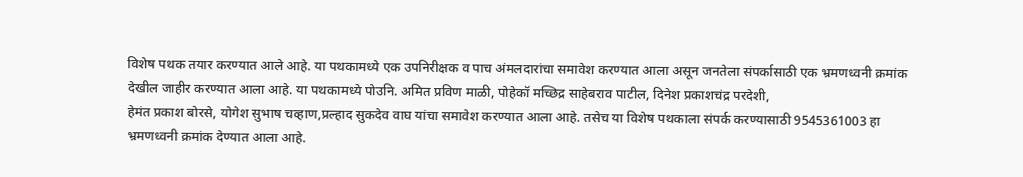विशेष पथक तयार करण्यात आले आहे. या पथकामध्ये एक उपनिरीक्षक व पाच अंमलदारांचा समावेश करण्यात आला असून जनतेला संपर्कासाठी एक भ्रमणध्वनी क्रमांक देखील जाहीर करण्यात आला आहे. या पथकामध्ये पोउनि. अमित प्रविण माळी, पोहेकॉ मच्छिद्र साहेबराव पाटील, दिनेश प्रकाशचंद्र परदेशी,
हेमंत प्रकाश बोरसे, योगेश सुभाष चव्हाण,प्रल्हाद सुकदेव वाघ यांचा समावेश करण्यात आला आहे. तसेच या विशेष पथकाला संपर्क करण्यासाठी 9545361003 हा भ्रमणध्वनी क्रमांक देण्यात आला आहे.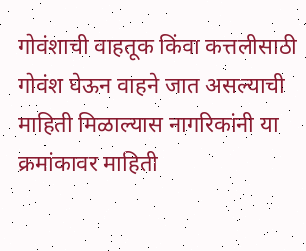गोवंशाची वाहतूक किंवा कत्तलीसाठी गोवंश घेऊन वाहने जात असल्याची माहिती मिळाल्यास नागरिकांनी या क्रमांकावर माहिती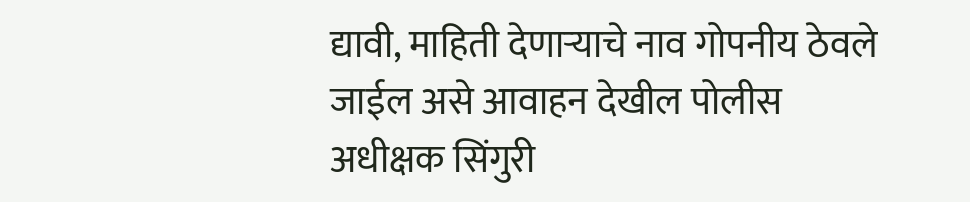द्यावी, माहिती देणाऱ्याचे नाव गोपनीय ठेवले जाईल असे आवाहन देखील पोलीस अधीक्षक सिंगुरी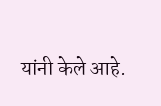यांनी केले आहे.